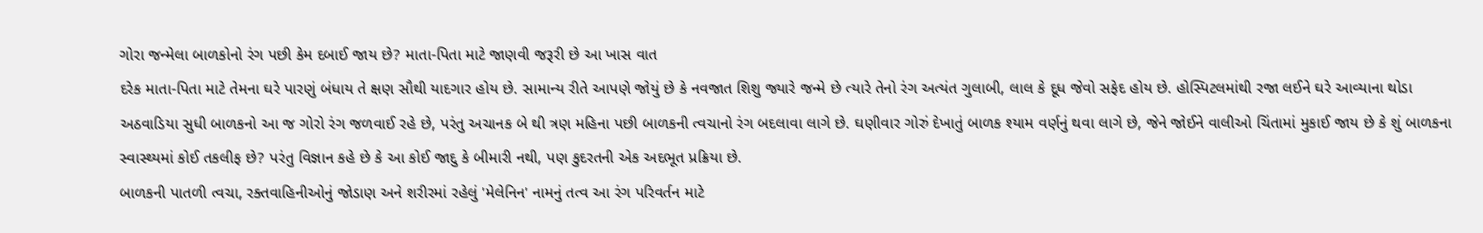ગોરા જન્મેલા બાળકોનો રંગ પછી કેમ દબાઈ જાય છે? માતા-પિતા માટે જાણવી જરૂરી છે આ ખાસ વાત
દરેક માતા-પિતા માટે તેમના ઘરે પારણું બંધાય તે ક્ષણ સૌથી યાદગાર હોય છે. સામાન્ય રીતે આપણે જોયું છે કે નવજાત શિશુ જ્યારે જન્મે છે ત્યારે તેનો રંગ અત્યંત ગુલાબી, લાલ કે દૂધ જેવો સફેદ હોય છે. હોસ્પિટલમાંથી રજા લઈને ઘરે આવ્યાના થોડા અઠવાડિયા સુધી બાળકનો આ જ ગોરો રંગ જળવાઈ રહે છે, પરંતુ અચાનક બે થી ત્રણ મહિના પછી બાળકની ત્વચાનો રંગ બદલાવા લાગે છે. ઘણીવાર ગોરું દેખાતું બાળક શ્યામ વર્ણનું થવા લાગે છે, જેને જોઈને વાલીઓ ચિંતામાં મુકાઈ જાય છે કે શું બાળકના સ્વાસ્થ્યમાં કોઈ તકલીફ છે? પરંતુ વિજ્ઞાન કહે છે કે આ કોઈ જાદુ કે બીમારી નથી, પણ કુદરતની એક અદભૂત પ્રક્રિયા છે.
બાળકની પાતળી ત્વચા, રક્તવાહિનીઓનું જોડાણ અને શરીરમાં રહેલું 'મેલેનિન' નામનું તત્વ આ રંગ પરિવર્તન માટે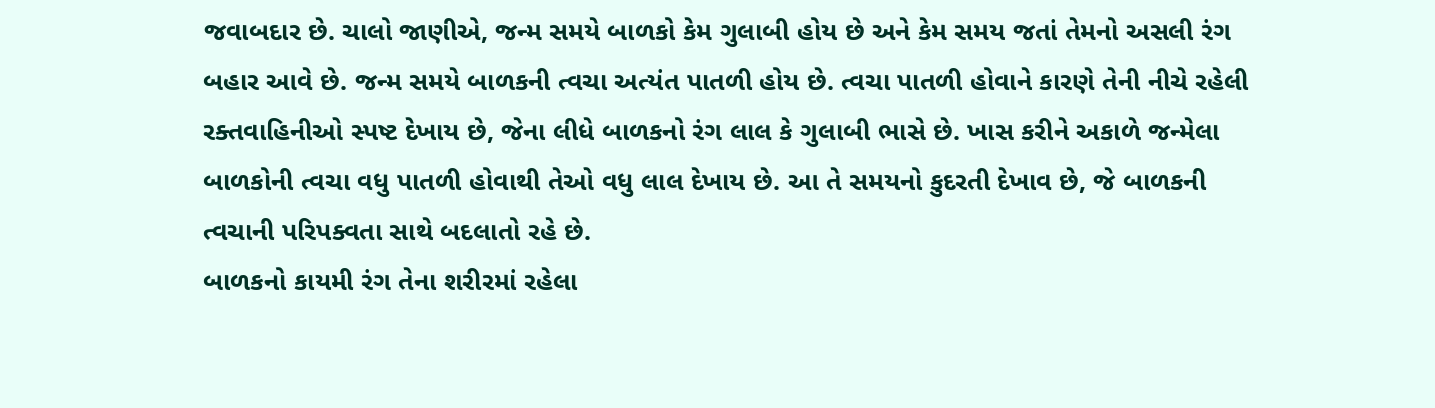જવાબદાર છે. ચાલો જાણીએ, જન્મ સમયે બાળકો કેમ ગુલાબી હોય છે અને કેમ સમય જતાં તેમનો અસલી રંગ બહાર આવે છે. જન્મ સમયે બાળકની ત્વચા અત્યંત પાતળી હોય છે. ત્વચા પાતળી હોવાને કારણે તેની નીચે રહેલી રક્તવાહિનીઓ સ્પષ્ટ દેખાય છે, જેના લીધે બાળકનો રંગ લાલ કે ગુલાબી ભાસે છે. ખાસ કરીને અકાળે જન્મેલા બાળકોની ત્વચા વધુ પાતળી હોવાથી તેઓ વધુ લાલ દેખાય છે. આ તે સમયનો કુદરતી દેખાવ છે, જે બાળકની ત્વચાની પરિપક્વતા સાથે બદલાતો રહે છે.
બાળકનો કાયમી રંગ તેના શરીરમાં રહેલા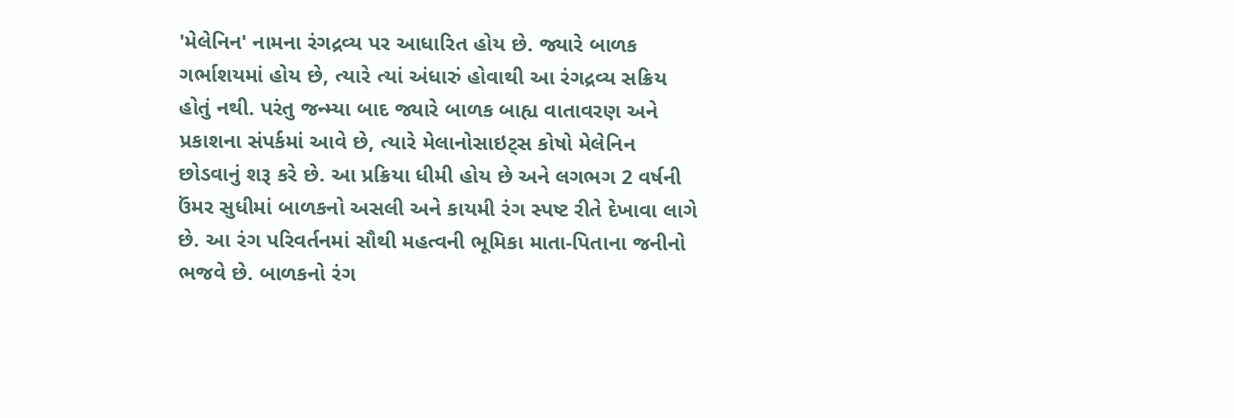'મેલેનિન' નામના રંગદ્રવ્ય પર આધારિત હોય છે. જ્યારે બાળક ગર્ભાશયમાં હોય છે, ત્યારે ત્યાં અંધારું હોવાથી આ રંગદ્રવ્ય સક્રિય હોતું નથી. પરંતુ જન્મ્યા બાદ જ્યારે બાળક બાહ્ય વાતાવરણ અને પ્રકાશના સંપર્કમાં આવે છે, ત્યારે મેલાનોસાઇટ્સ કોષો મેલેનિન છોડવાનું શરૂ કરે છે. આ પ્રક્રિયા ધીમી હોય છે અને લગભગ 2 વર્ષની ઉંમર સુધીમાં બાળકનો અસલી અને કાયમી રંગ સ્પષ્ટ રીતે દેખાવા લાગે છે. આ રંગ પરિવર્તનમાં સૌથી મહત્વની ભૂમિકા માતા-પિતાના જનીનો ભજવે છે. બાળકનો રંગ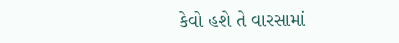કેવો હશે તે વારસામાં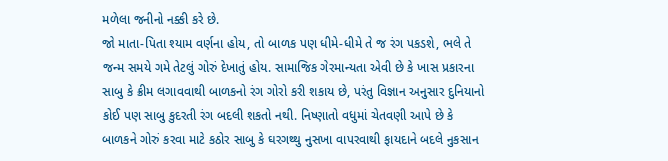મળેલા જનીનો નક્કી કરે છે.
જો માતા-પિતા શ્યામ વર્ણના હોય, તો બાળક પણ ધીમે-ધીમે તે જ રંગ પકડશે, ભલે તે જન્મ સમયે ગમે તેટલું ગોરું દેખાતું હોય. સામાજિક ગેરમાન્યતા એવી છે કે ખાસ પ્રકારના સાબુ કે ક્રીમ લગાવવાથી બાળકનો રંગ ગોરો કરી શકાય છે, પરંતુ વિજ્ઞાન અનુસાર દુનિયાનો કોઈ પણ સાબુ કુદરતી રંગ બદલી શકતો નથી. નિષ્ણાતો વધુમાં ચેતવણી આપે છે કે બાળકને ગોરું કરવા માટે કઠોર સાબુ કે ઘરગથ્થુ નુસખા વાપરવાથી ફાયદાને બદલે નુકસાન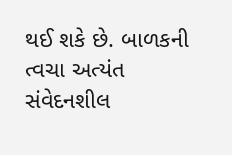થઈ શકે છે. બાળકની ત્વચા અત્યંત સંવેદનશીલ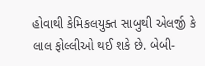હોવાથી કેમિકલયુક્ત સાબુથી એલર્જી કે લાલ ફોલ્લીઓ થઈ શકે છે. બેબી-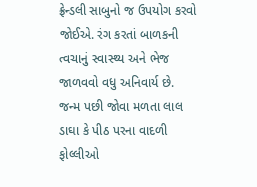ફ્રેન્ડલી સાબુનો જ ઉપયોગ કરવો જોઈએ. રંગ કરતાં બાળકની ત્વચાનું સ્વાસ્થ્ય અને ભેજ જાળવવો વધુ અનિવાર્ય છે.
જન્મ પછી જોવા મળતા લાલ ડાઘા કે પીઠ પરના વાદળી ફોલ્લીઓ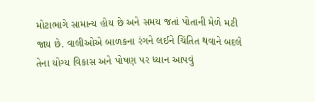મોટાભાગે સામાન્ય હોય છે અને સમય જતાં પોતાની મેળે મટી જાય છે. વાલીઓએ બાળકના રંગને લઈને ચિંતિત થવાને બદલે તેના યોગ્ય વિકાસ અને પોષણ પર ધ્યાન આપવું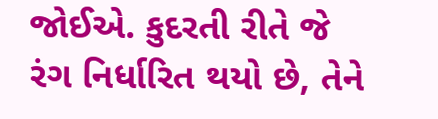જોઈએ. કુદરતી રીતે જે રંગ નિર્ધારિત થયો છે, તેને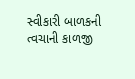સ્વીકારી બાળકની ત્વચાની કાળજી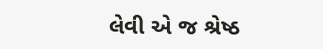લેવી એ જ શ્રેષ્ઠ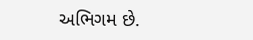અભિગમ છે.